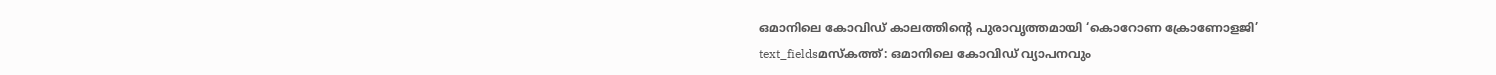ഒമാനിലെ കോവിഡ് കാലത്തിന്റെ പുരാവൃത്തമായി ‘കൊറോണ ക്രോണോളജി’
text_fieldsമസ്കത്ത്: ഒമാനിലെ കോവിഡ് വ്യാപനവും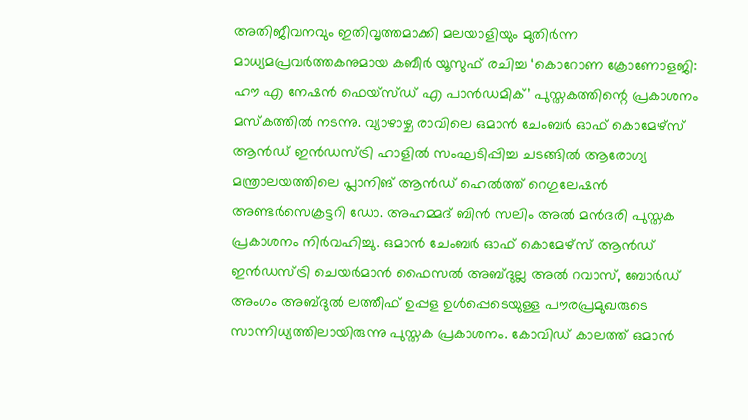അതിജീവനവും ഇതിവൃത്തമാക്കി മലയാളിയും മുതിർന്ന മാധ്യമപ്രവർത്തകനുമായ കബീർ യൂസുഫ് രചിച്ച ‘കൊറോണ ക്രോണോളജി: ഹൗ എ നേഷൻ ഫെയ്സ്ഡ് എ പാൻഡമിക്’ പുസ്തകത്തിന്റെ പ്രകാശനം മസ്കത്തിൽ നടന്നു. വ്യാഴാഴ്ച രാവിലെ ഒമാൻ ചേംബർ ഓഫ് കൊമേഴ്സ് ആൻഡ് ഇൻഡസ്ട്രി ഹാളിൽ സംഘടിപ്പിച്ച ചടങ്ങിൽ ആരോഗ്യ മന്ത്രാലയത്തിലെ പ്ലാനിങ് ആൻഡ് ഹെൽത്ത് റെഗുലേഷൻ അണ്ടർസെക്രട്ടറി ഡോ. അഹമ്മദ് ബിൻ സലിം അൽ മൻദരി പുസ്തക പ്രകാശനം നിർവഹിച്ചു. ഒമാൻ ചേംബർ ഓഫ് കൊമേഴ്സ് ആൻഡ് ഇൻഡസ്ട്രി ചെയർമാൻ ഫൈസൽ അബ്ദുല്ല അൽ റവാസ്, ബോർഡ് അംഗം അബ്ദുൽ ലത്തീഫ് ഉപ്പള ഉൾപ്പെടെയുള്ള പൗരപ്രമുഖരുടെ സാന്നിധ്യത്തിലായിരുന്നു പുസ്തക പ്രകാശനം. കോവിഡ് കാലത്ത് ഒമാൻ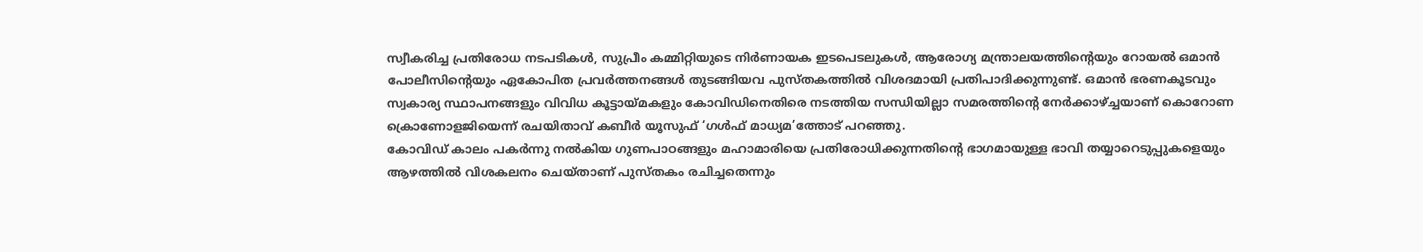സ്വീകരിച്ച പ്രതിരോധ നടപടികൾ, സുപ്രീം കമ്മിറ്റിയുടെ നിർണായക ഇടപെടലുകൾ, ആരോഗ്യ മന്ത്രാലയത്തിന്റെയും റോയൽ ഒമാൻ പോലീസിന്റെയും ഏകോപിത പ്രവർത്തനങ്ങൾ തുടങ്ങിയവ പുസ്തകത്തിൽ വിശദമായി പ്രതിപാദിക്കുന്നുണ്ട്. ഒമാൻ ഭരണകൂടവും സ്വകാര്യ സ്ഥാപനങ്ങളും വിവിധ കൂട്ടായ്മകളും കോവിഡിനെതിരെ നടത്തിയ സന്ധിയില്ലാ സമരത്തിന്റെ നേർക്കാഴ്ച്ചയാണ് കൊറോണ ക്രൊണോളജിയെന്ന് രചയിതാവ് കബീർ യൂസുഫ് ‘ഗൾഫ് മാധ്യമ’ത്തോട് പറഞ്ഞു.
കോവിഡ് കാലം പകർന്നു നൽകിയ ഗുണപാഠങ്ങളും മഹാമാരിയെ പ്രതിരോധിക്കുന്നതിന്റെ ഭാഗമായുള്ള ഭാവി തയ്യാറെടുപ്പുകളെയും ആഴത്തിൽ വിശകലനം ചെയ്താണ് പുസ്തകം രചിച്ചതെന്നും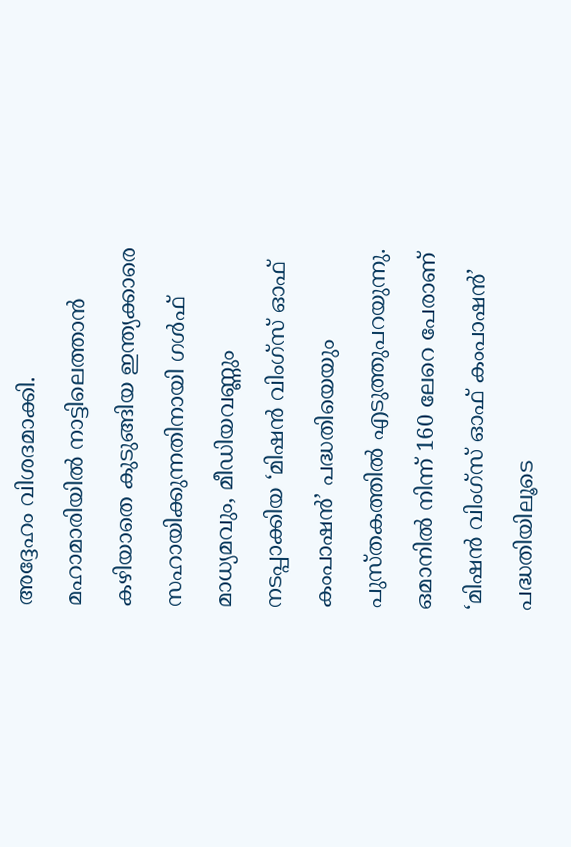അദ്ദേഹം വിശദമാക്കി. മഹാമാരിയിൽ നാട്ടിലെത്താൻ കഴിയാതെ കുടുങ്ങിയ ഇന്ത്യക്കാരെ സഹായിക്കുന്നതിനായി ഗൾഫ് മാധ്യമവും, മീഡിയവണ്ണും നടപ്പാക്കിയ ‘മിഷൻ വിംഗ്സ് ഓഫ് കംപാഷൻ’ പദ്ധതിയെയും പുസ്തകത്തിൽ എടുത്തുപറയുന്നു. ഒമാനിൽ നിന്ന് 160 ലേറെ പേരാണ് ‘മിഷൻ വിംഗ്സ് ഓഫ് കംപാഷൻ’ പദ്ധതിയിലൂടെ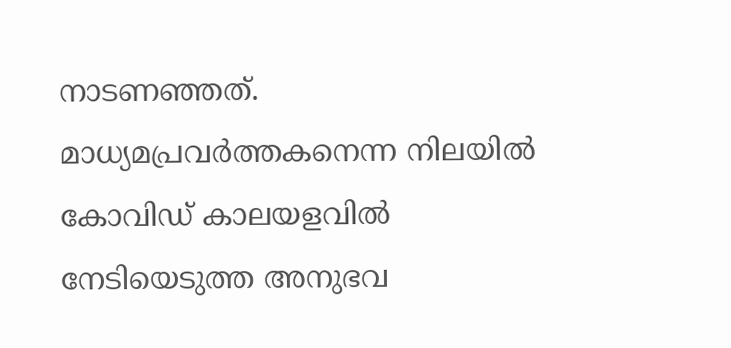നാടണഞ്ഞത്. മാധ്യമപ്രവർത്തകനെന്ന നിലയിൽ കോവിഡ് കാലയളവിൽ നേടിയെടുത്ത അനുഭവ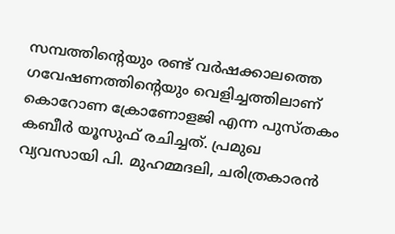സമ്പത്തിന്റെയും രണ്ട് വർഷക്കാലത്തെ ഗവേഷണത്തിന്റെയും വെളിച്ചത്തിലാണ് കൊറോണ ക്രോണോളജി എന്ന പുസ്തകം കബീർ യൂസുഫ് രചിച്ചത്. പ്രമുഖ വ്യവസായി പി. മുഹമ്മദലി, ചരിത്രകാരൻ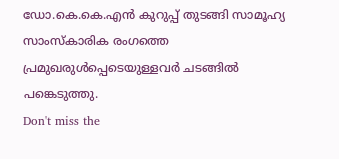ഡോ.കെ.കെ.എൻ കുറുപ്പ് തുടങ്ങി സാമൂഹ്യ സാംസ്കാരിക രംഗത്തെ പ്രമുഖരുൾപ്പെടെയുള്ളവർ ചടങ്ങിൽ പങ്കെടുത്തു.
Don't miss the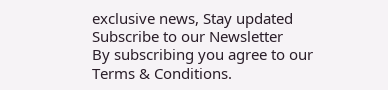exclusive news, Stay updated
Subscribe to our Newsletter
By subscribing you agree to our Terms & Conditions.